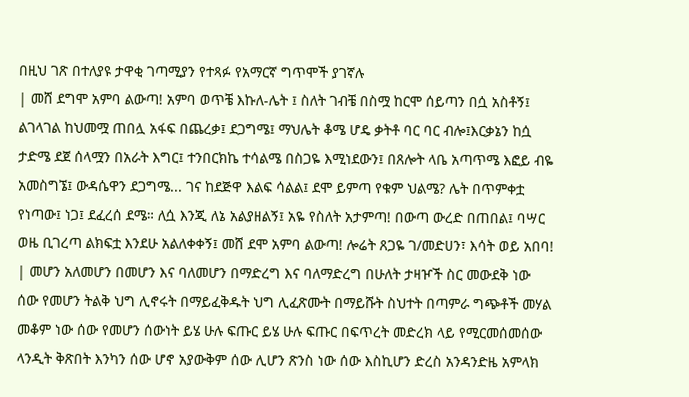በዚህ ገጽ በተለያዩ ታዋቂ ገጣሚያን የተጻፉ የአማርኛ ግጥሞች ያገኛሉ
| መሸ ደግሞ አምባ ልውጣ! አምባ ወጥቼ እኩለ-ሌት ፤ ስለት ገብቼ በስሟ ከርሞ ሰይጣን በሷ አስቶኝ፤ ልገላገል ከህመሟ ጠበሏ አፋፍ በጨረቃ፤ ደጋግሜ፤ ማህሌት ቆሜ ሆዴ ቃትቶ ባር ባር ብሎ፤እርቃኔን ከሷ ታድሜ ደጀ ሰላሟን በአራት እግር፤ ተንበርክኬ ተሳልሜ በስጋዬ እሚነደውን፤ በጸሎት ላቤ አጣጥሜ እፎይ ብዬ አመስግኜ፤ ውዳሴዋን ደጋግሜ... ገና ከደጅዋ እልፍ ሳልል፤ ደሞ ይምጣ የቁም ህልሜ? ሌት በጥምቀቷ የነጣው፤ ነጋ፤ ደፈረሰ ደሜ። ለሷ እንጂ ለኔ አልያዘልኝ፤ አዬ የስለት አታምጣ! በውጣ ውረድ በጠበል፤ ባሣር ወዜ ቢገረጣ ልክፍቷ እንደሁ አልለቀቀኝ፤ መሸ ደሞ አምባ ልውጣ! ሎሬት ጸጋዬ ገ/መድሀን፣ እሳት ወይ አበባ! | መሆን አለመሆን በመሆን እና ባለመሆን በማድረግ እና ባለማድረግ በሁለት ታዛዦች ስር መውደቅ ነው ሰው የመሆን ትልቅ ህግ ሊኖሩት በማይፈቅዱት ህግ ሊፈጽሙት በማይሹት ስህተት በጣምራ ግጭቶች መሃል መቆም ነው ሰው የመሆን ሰውነት ይሄ ሁሉ ፍጡር ይሄ ሁሉ ፍጡር በፍጥረት መድረክ ላይ የሚርመሰመሰው ላንዲት ቅጽበት እንካን ሰው ሆኖ አያውቅም ሰው ሊሆን ጽንስ ነው ሰው እስኪሆን ድረስ አንዳንድዜ አምላክ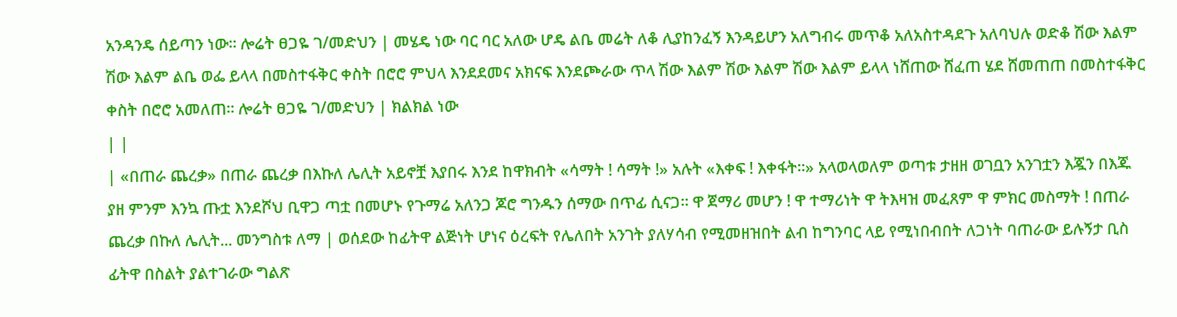አንዳንዴ ሰይጣን ነው። ሎሬት ፀጋዬ ገ/መድህን | መሄዴ ነው ባር ባር አለው ሆዴ ልቤ መሬት ለቆ ሊያከንፈኝ እንዳይሆን አለግብሩ መጥቆ አለአስተዳደጉ አለባህሉ ወድቆ ሽው እልም ሽው እልም ልቤ ወፌ ይላላ በመስተፋቅር ቀስት በሮሮ ምህላ እንደደመና አክናፍ እንደጮራው ጥላ ሽው እልም ሽው እልም ሽው እልም ይላላ ነሸጠው ሸፈጠ ሄደ ሸመጠጠ በመስተፋቅር ቀስት በሮሮ አመለጠ። ሎሬት ፀጋዬ ገ/መድህን | ክልክል ነው
| |
| «በጠራ ጨረቃ» በጠራ ጨረቃ በእኩለ ሌሊት አይኖቿ እያበሩ እንደ ከዋክብት «ሳማት ! ሳማት !» አሉት «እቀፍ ! እቀፋት።» አላወላወለም ወጣቱ ታዘዘ ወገቧን አንገቷን እጇን በእጁ ያዘ ምንም እንኳ ጡቷ እንደሾህ ቢዋጋ ጣቷ በመሆኑ የጉማሬ አለንጋ ጆሮ ግንዱን ሰማው በጥፊ ሲናጋ። ዋ ጀማሪ መሆን ! ዋ ተማሪነት ዋ ትእዛዝ መፈጸም ዋ ምክር መስማት ! በጠራ ጨረቃ በኩለ ሌሊት... መንግስቱ ለማ | ወሰደው ከፊትዋ ልጅነት ሆነና ዕረፍት የሌለበት አንገት ያለሃሳብ የሚመዘዝበት ልብ ከግንባር ላይ የሚነበብበት ለጋነት ባጠራው ይሉኝታ ቢስ ፊትዋ በስልት ያልተገራው ግልጽ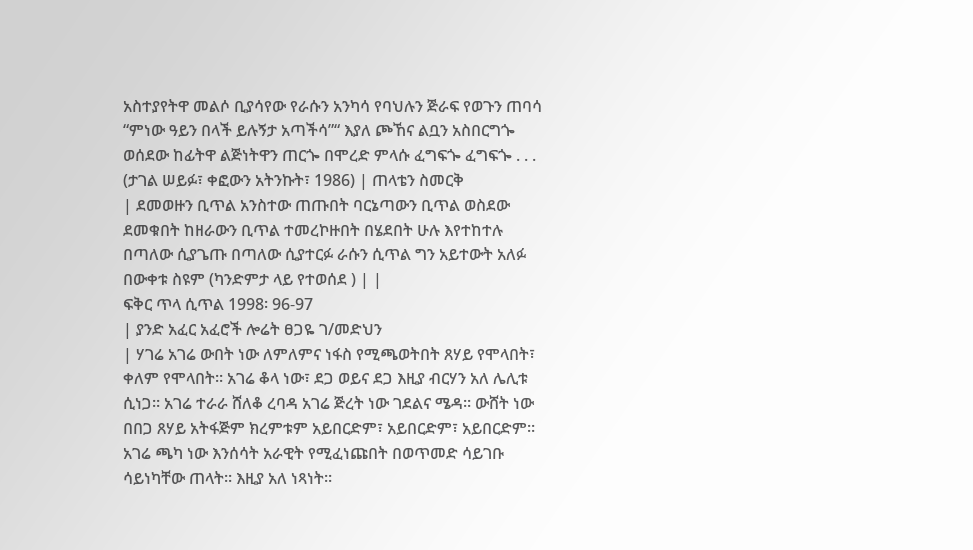አስተያየትዋ መልሶ ቢያሳየው የራሱን አንካሳ የባህሉን ጅራፍ የወጉን ጠባሳ “ምነው ዓይን በላች ይሉኝታ አጣችሳ”“ እያለ ጮኸና ልቧን አስበርግጐ ወሰደው ከፊትዋ ልጅነትዋን ጠርጐ በሞረድ ምላሱ ፈግፍጐ ፈግፍጐ . . . (ታገል ሠይፉ፣ ቀፎውን አትንኩት፣ 1986) | ጠላቴን ስመርቅ
| ደመወዙን ቢጥል አንስተው ጠጡበት ባርኔጣውን ቢጥል ወስደው ደመቁበት ከዘራውን ቢጥል ተመረኮዙበት በሄደበት ሁሉ እየተከተሉ በጣለው ሲያጌጡ በጣለው ሲያተርፉ ራሱን ሲጥል ግን አይተውት አለፉ በውቀቱ ስዩም (ካንድምታ ላይ የተወሰደ ) | |
ፍቅር ጥላ ሲጥል 1998፡ 96-97
| ያንድ አፈር አፈሮች ሎሬት ፀጋዬ ገ/መድህን
| ሃገሬ አገሬ ውበት ነው ለምለምና ነፋስ የሚጫወትበት ጸሃይ የሞላበት፣ ቀለም የሞላበት። አገሬ ቆላ ነው፣ ደጋ ወይና ደጋ እዚያ ብርሃን አለ ሌሊቱ ሲነጋ። አገሬ ተራራ ሸለቆ ረባዳ አገሬ ጅረት ነው ገደልና ሜዳ። ውሸት ነው በበጋ ጸሃይ አትፋጅም ክረምቱም አይበርድም፣ አይበርድም፣ አይበርድም። አገሬ ጫካ ነው እንሰሳት አራዊት የሚፈነጩበት በወጥመድ ሳይገቡ ሳይነካቸው ጠላት። እዚያ አለ ነጻነት።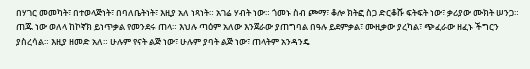በሃገር መመካት፣ በተወላጅነት፣ በባለቤትነት፣ እዚያ አለ ነጻነት። አገሬ ሃብት ነው። ጎመኑ ስብ ጮማ፣ ቆሎ ክትፎ ስጋ ድርቆሹ ፍትፍት ነው፣ ቃሪያው ሙክት ሠንጋ። ጠጁ ነው ወለላ ከኮኛክ ይነጥቃል የመንደሩ ጠላ። እህሉ ጣዕም አለው እንጀራው ያጠግባል በዓሉ ይደምቃል፣ ሙዚቃው ያረካል፣ ጭፈራው ዘፈኑ ችግርን ያስረሳል። እዚያ ዘመድ አለ። ሁሉም የናት ልጅ ነው፣ ሁሉም ያባት ልጅ ነው፣ ጠላትም አንዳንዴ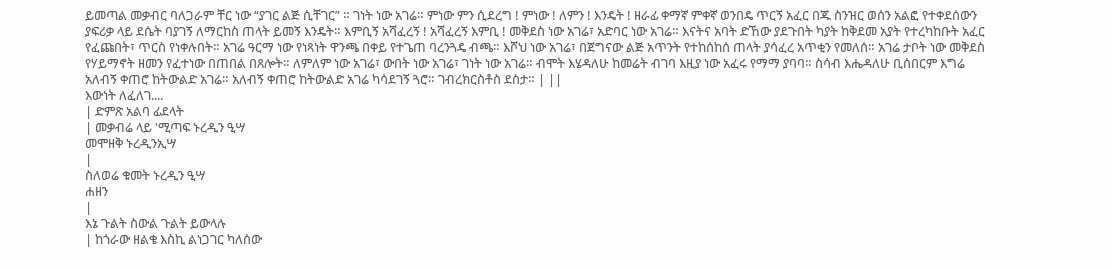ይመጣል መቃብር ባለጋራም ቸር ነው “ያገር ልጅ ሲቸገር” ። ገነት ነው አገሬ። ምነው ምን ሲደረግ ! ምነው ! ለምን ! እንዴት ! ዘራፊ ቀማኛ ምቀኛ ወንበዴ ጥርኝ አፈር በጁ ስንዝር ወሰን አልፎ የተቀደሰውን ያፍሪቃ ላይ ደሴት ባያገኝ ለማርከስ ጠላት ይመኝ እንዴት። እምቢኝ አሻፈረኝ ! አሻፈረኝ እምቢ ! መቅደስ ነው አገሬ፣ አድባር ነው አገሬ። እናትና አባት ድኸው ያደጉበት ካያት ከቅደመ አያት የተረካከቡት አፈር የፈጩበት፣ ጥርስ የነቀሉበት። አገሬ ዓርማ ነው የነጻነት ዋንጫ በቀይ የተጌጠ ባረንጓዴ ብጫ። እሾህ ነው አገሬ፣ በጀግናው ልጅ አጥንት የተከሰከሰ ጠላት ያሳፈረ አጥቂን የመለሰ። አገሬ ታቦት ነው መቅደስ የሃይማኖት ዘመን የፈተነው በጠበል በጸሎት። ለምለም ነው አገሬ፣ ውበት ነው አገሬ፣ ገነት ነው አገሬ። ብሞት እሄዳለሁ ከመሬት ብገባ እዚያ ነው አፈሩ የማማ ያባባ። ስሳብ እሔዳለሁ ቢሰበርም እግሬ አለብኝ ቀጠሮ ከትውልድ አገሬ። አለብኝ ቀጠሮ ከትውልድ አገሬ ካሳደገኝ ጓሮ። ገብረክርስቶስ ደስታ። | ||
እውነት ለፈለገ....
| ድምጽ አልባ ፊደላት
| መቃብሬ ላይ 'ሚጣፍ ኑረዲን ዒሣ
መሞዘቅ ኑረዲንኢሣ
|
ስለወሬ ቁመት ኑረዲን ዒሣ
ሐዘን
|
እኔ ጉልት ስውል ጉልት ይውላሉ
| ከጎራው ዘልቄ እስኪ ልነጋገር ካለሰው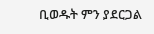ቢወዱት ምን ያደርጋል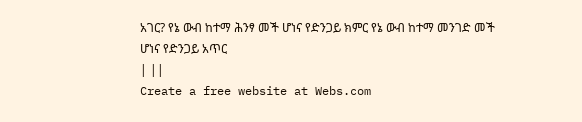አገር? የኔ ውብ ከተማ ሕንፃ መች ሆነና የድንጋይ ክምር የኔ ውብ ከተማ መንገድ መች ሆነና የድንጋይ አጥር
| ||
Create a free website at Webs.com